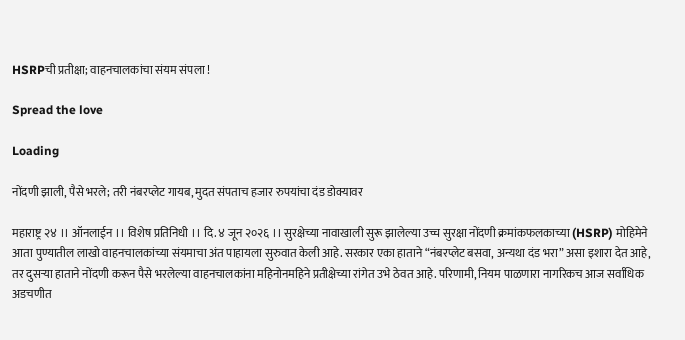HSRPची प्रतीक्षा; वाहनचालकांचा संयम संपला !

Spread the love

Loading

नोंदणी झाली, पैसे भरले; तरी नंबरप्लेट गायब, मुदत संपताच हजार रुपयांचा दंड डोक्यावर

महाराष्ट्र २४ ।। ऑनलाईन ।। विशेष प्रतिनिधी ।। दि. ४ जून २०२६ ।। सुरक्षेच्या नावाखाली सुरू झालेल्या उच्च सुरक्षा नोंदणी क्रमांकफलकाच्या (HSRP) मोहिमेने आता पुण्यातील लाखो वाहनचालकांच्या संयमाचा अंत पाहायला सुरुवात केली आहे. सरकार एका हाताने “नंबरप्लेट बसवा, अन्यथा दंड भरा” असा इशारा देत आहे, तर दुसऱ्या हाताने नोंदणी करून पैसे भरलेल्या वाहनचालकांना महिनोनमहिने प्रतीक्षेच्या रांगेत उभे ठेवत आहे. परिणामी, नियम पाळणारा नागरिकच आज सर्वाधिक अडचणीत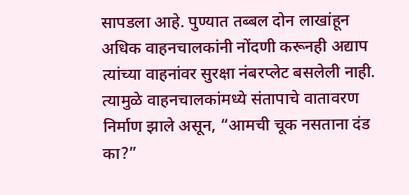सापडला आहे. पुण्यात तब्बल दोन लाखांहून अधिक वाहनचालकांनी नोंदणी करूनही अद्याप त्यांच्या वाहनांवर सुरक्षा नंबरप्लेट बसलेली नाही. त्यामुळे वाहनचालकांमध्ये संतापाचे वातावरण निर्माण झाले असून, “आमची चूक नसताना दंड का?”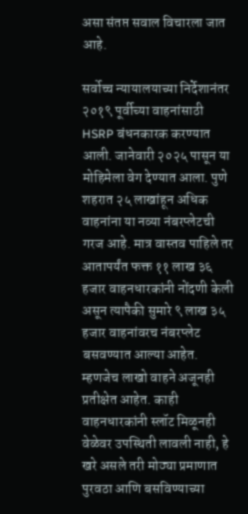असा संतप्त सवाल विचारला जात आहे.

सर्वोच्च न्यायालयाच्या निर्देशानंतर २०१९ पूर्वीच्या वाहनांसाठी HSRP बंधनकारक करण्यात आली. जानेवारी २०२५ पासून या मोहिमेला वेग देण्यात आला. पुणे शहरात २५ लाखांहून अधिक वाहनांना या नव्या नंबरप्लेटची गरज आहे. मात्र वास्तव पाहिले तर आतापर्यंत फक्त ११ लाख ३६ हजार वाहनधारकांनी नोंदणी केली असून त्यापैकी सुमारे ९ लाख ३५ हजार वाहनांवरच नंबरप्लेट बसवण्यात आल्या आहेत. म्हणजेच लाखो वाहने अजूनही प्रतीक्षेत आहेत. काही वाहनधारकांनी स्लॉट मिळूनही वेळेवर उपस्थिती लावली नाही, हे खरे असले तरी मोठ्या प्रमाणात पुरवठा आणि बसविण्याच्या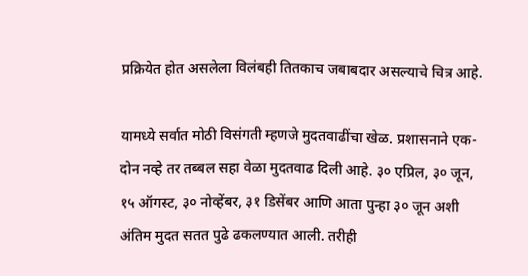प्रक्रियेत होत असलेला विलंबही तितकाच जबाबदार असल्याचे चित्र आहे.

यामध्ये सर्वात मोठी विसंगती म्हणजे मुदतवाढींचा खेळ. प्रशासनाने एक-दोन नव्हे तर तब्बल सहा वेळा मुदतवाढ दिली आहे. ३० एप्रिल, ३० जून, १५ ऑगस्ट, ३० नोव्हेंबर, ३१ डिसेंबर आणि आता पुन्हा ३० जून अशी अंतिम मुदत सतत पुढे ढकलण्यात आली. तरीही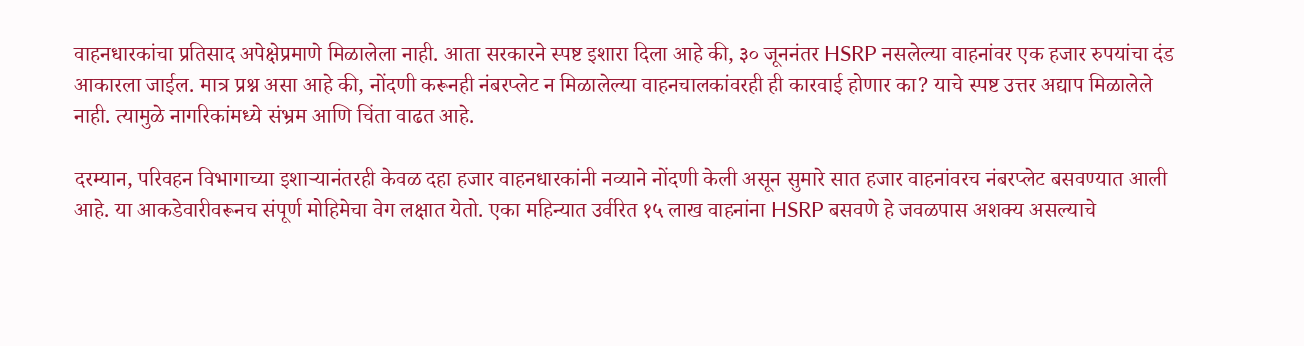वाहनधारकांचा प्रतिसाद अपेक्षेप्रमाणे मिळालेला नाही. आता सरकारने स्पष्ट इशारा दिला आहे की, ३० जूननंतर HSRP नसलेल्या वाहनांवर एक हजार रुपयांचा दंड आकारला जाईल. मात्र प्रश्न असा आहे की, नोंदणी करूनही नंबरप्लेट न मिळालेल्या वाहनचालकांवरही ही कारवाई होणार का? याचे स्पष्ट उत्तर अद्याप मिळालेले नाही. त्यामुळे नागरिकांमध्ये संभ्रम आणि चिंता वाढत आहे.

दरम्यान, परिवहन विभागाच्या इशाऱ्यानंतरही केवळ दहा हजार वाहनधारकांनी नव्याने नोंदणी केली असून सुमारे सात हजार वाहनांवरच नंबरप्लेट बसवण्यात आली आहे. या आकडेवारीवरूनच संपूर्ण मोहिमेचा वेग लक्षात येतो. एका महिन्यात उर्वरित १५ लाख वाहनांना HSRP बसवणे हे जवळपास अशक्य असल्याचे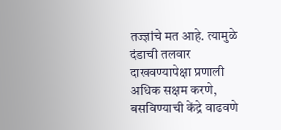तज्ज्ञांचे मत आहे. त्यामुळे दंडाची तलवार दाखवण्यापेक्षा प्रणाली अधिक सक्षम करणे, बसविण्याची केंद्रे वाढवणे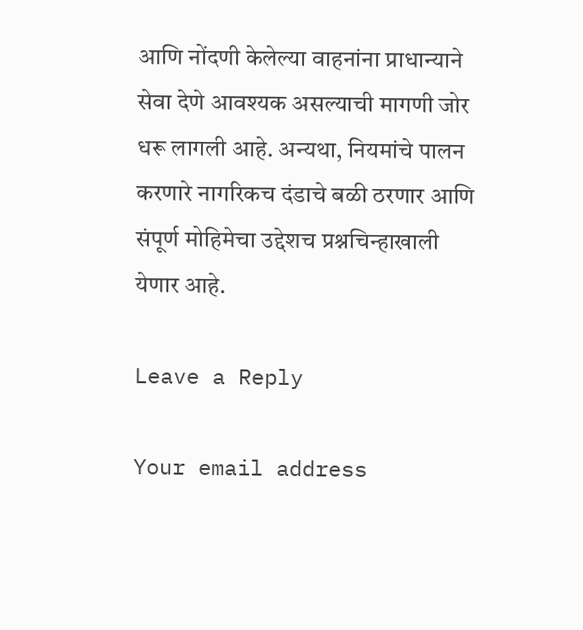आणि नोंदणी केलेल्या वाहनांना प्राधान्याने सेवा देणे आवश्यक असल्याची मागणी जोर धरू लागली आहे. अन्यथा, नियमांचे पालन करणारे नागरिकच दंडाचे बळी ठरणार आणि संपूर्ण मोहिमेचा उद्देशच प्रश्नचिन्हाखाली येणार आहे.

Leave a Reply

Your email address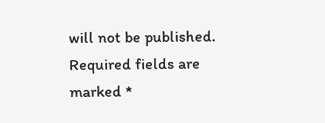will not be published. Required fields are marked *